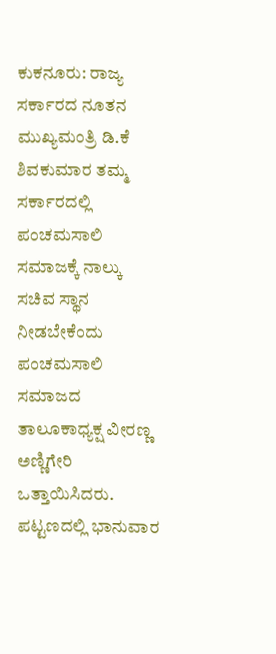ಕುಕನೂರು: ರಾಜ್ಯ ಸರ್ಕಾರದ ನೂತನ ಮುಖ್ಯಮಂತ್ರಿ ಡಿ.ಕೆ ಶಿವಕುಮಾರ ತಮ್ಮ ಸರ್ಕಾರದಲ್ಲಿ ಪಂಚಮಸಾಲಿ ಸಮಾಜಕ್ಕೆ ನಾಲ್ಕು ಸಚಿವ ಸ್ಥಾನ ನೀಡಬೇಕೆಂದು ಪಂಚಮಸಾಲಿ ಸಮಾಜದ ತಾಲೂಕಾಧ್ಯಕ್ಷ ವೀರಣ್ಣ ಅಣ್ಣಿಗೇರಿ ಒತ್ತಾಯಿಸಿದರು.
ಪಟ್ಟಣದಲ್ಲಿ ಭಾನುವಾರ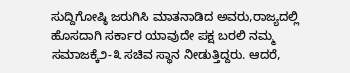ಸುದ್ದಿಗೋಷ್ಠಿ ಜರುಗಿಸಿ ಮಾತನಾಡಿದ ಅವರು,ರಾಜ್ಯದಲ್ಲಿ ಹೊಸದಾಗಿ ಸರ್ಕಾರ ಯಾವುದೇ ಪಕ್ಷ ಬರಲಿ ನಮ್ಮ ಸಮಾಜಕ್ಕೆ೨-೩ ಸಚಿವ ಸ್ಥಾನ ನೀಡುತ್ತಿದ್ದರು. ಆದರೆ,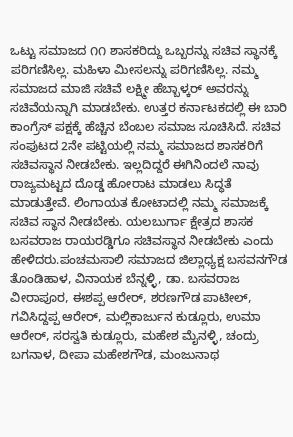ಒಟ್ಟು ಸಮಾಜದ ೧೧ ಶಾಸಕರಿದ್ದು ಒಬ್ಬರನ್ನು ಸಚಿವ ಸ್ಥಾನಕ್ಕೆ ಪರಿಗಣಿಸಿಲ್ಲ. ಮಹಿಳಾ ಮೀಸಲನ್ನು ಪರಿಗಣಿಸಿಲ್ಲ. ನಮ್ಮ ಸಮಾಜದ ಮಾಜಿ ಸಚಿವೆ ಲಕ್ಷ್ಮೀ ಹೆಬ್ಬಾಳ್ಕರ್ ಅವರನ್ನು ಸಚಿವೆಯನ್ನಾಗಿ ಮಾಡಬೇಕು. ಉತ್ತರ ಕರ್ನಾಟಕದಲ್ಲಿ ಈ ಬಾರಿ ಕಾಂಗ್ರೆಸ್ ಪಕ್ಷಕ್ಕೆ ಹೆಚ್ಚಿನ ಬೆಂಬಲ ಸಮಾಜ ಸೂಚಿಸಿದೆ. ಸಚಿವ ಸಂಪುಟದ 2ನೇ ಪಟ್ಟಿಯಲ್ಲಿ ನಮ್ಮ ಸಮಾಜದ ಶಾಸಕರಿಗೆ ಸಚಿವಸ್ಥಾನ ನೀಡಬೇಕು. ಇಲ್ಲದಿದ್ದರೆ ಈಗಿನಿಂದಲೆ ನಾವು ರಾಜ್ಯಮಟ್ಟದ ದೊಡ್ಡ ಹೋರಾಟ ಮಾಡಲು ಸಿದ್ಧತೆ ಮಾಡುತ್ತೇವೆ. ಲಿಂಗಾಯತ ಕೋಟಾದಲ್ಲಿ ನಮ್ಮ ಸಮಾಜಕ್ಕೆ ಸಚಿವ ಸ್ಥಾನ ನೀಡಬೇಕು. ಯಲಬುರ್ಗಾ ಕ್ಷೇತ್ರದ ಶಾಸಕ ಬಸವರಾಜ ರಾಯರಡ್ಡಿಗೂ ಸಚಿವಸ್ಥಾನ ನೀಡಬೇಕು ಎಂದು ಹೇಳಿದರು.ಪಂಚಮಸಾಲಿ ಸಮಾಜದ ಜಿಲ್ಲಾಧ್ಯಕ್ಷ ಬಸವನಗೌಡ ತೊಂಡಿಹಾಳ, ವಿನಾಯಕ ಬೆನ್ನಳ್ಳಿ, ಡಾ. ಬಸವರಾಜ ವೀರಾಪೂರ, ಈಶಪ್ಪ ಆರೇರ್, ಶರಣಗೌಡ ಪಾಟೀಲ್, ಗವಿಸಿದ್ದಪ್ಪ ಆರೇರ್, ಮಲ್ಲಿಕಾರ್ಜುನ ಕುಡ್ಲೂರು, ಉಮಾ ಆರೇರ್, ಸರಸ್ವತಿ ಕುಡ್ಲೂರು, ಮಹೇಶ ಮೈನಳ್ಳಿ, ಚಂದ್ರು ಬಗನಾಳ, ದೀಪಾ ಮಹೇಶಗೌಡ, ಮಂಜುನಾಥ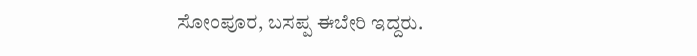ಸೋಂಪೂರ, ಬಸಪ್ಪ ಈಬೇರಿ ಇದ್ದರು.